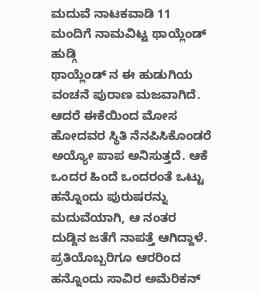ಮದುವೆ ನಾಟಕವಾಡಿ 11 ಮಂದಿಗೆ ನಾಮವಿಟ್ಟ ಥಾಯ್ಲೆಂಡ್ ಹುಡ್ಗಿ
ಥಾಯ್ಲೆಂಡ್ ನ ಈ ಹುಡುಗಿಯ ವಂಚನೆ ಪುರಾಣ ಮಜವಾಗಿದೆ. ಆದರೆ ಈಕೆಯಿಂದ ಮೋಸ ಹೋದವರ ಸ್ಥಿತಿ ನೆನಪಿಸಿಕೊಂಡರೆ ಅಯ್ಯೋ ಪಾಪ ಅನಿಸುತ್ತದೆ. ಆಕೆ ಒಂದರ ಹಿಂದೆ ಒಂದರಂತೆ ಒಟ್ಟು ಹನ್ನೊಂದು ಪುರುಷರನ್ನು ಮದುವೆಯಾಗಿ, ಆ ನಂತರ ದುಡ್ದಿನ ಜತೆಗೆ ನಾಪತ್ತೆ ಆಗಿದ್ದಾಳೆ. ಪ್ರತಿಯೊಬ್ಬರಿಗೂ ಆರರಿಂದ ಹನ್ನೊಂದು ಸಾವಿರ ಅಮೆರಿಕನ್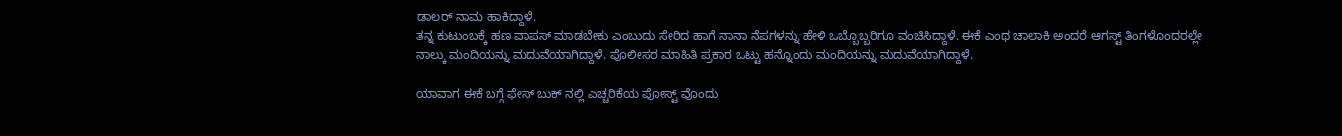ಡಾಲರ್ ನಾಮ ಹಾಕಿದ್ದಾಳೆ.
ತನ್ನ ಕುಟುಂಬಕ್ಕೆ ಹಣ ವಾಪಸ್ ಮಾಡಬೇಕು ಎಂಬುದು ಸೇರಿದ ಹಾಗೆ ನಾನಾ ನೆಪಗಳನ್ನು ಹೇಳಿ ಒಬ್ಬೊಬ್ಬರಿಗೂ ವಂಚಿಸಿದ್ದಾಳೆ. ಈಕೆ ಎಂಥ ಚಾಲಾಕಿ ಅಂದರೆ ಆಗಸ್ಟ್ ತಿಂಗಳೊಂದರಲ್ಲೇ ನಾಲ್ಕು ಮಂದಿಯನ್ನು ಮದುವೆಯಾಗಿದ್ದಾಳೆ. ಪೊಲೀಸರ ಮಾಹಿತಿ ಪ್ರಕಾರ ಒಟ್ಟು ಹನ್ನೊಂದು ಮಂದಿಯನ್ನು ಮದುವೆಯಾಗಿದ್ದಾಳೆ.

ಯಾವಾಗ ಈಕೆ ಬಗ್ಗೆ ಫೇಸ್ ಬುಕ್ ನಲ್ಲಿ ಎಚ್ಚರಿಕೆಯ ಪೋಸ್ಟ್ ವೊಂದು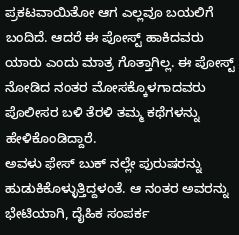ಪ್ರಕಟವಾಯಿತೋ ಆಗ ಎಲ್ಲವೂ ಬಯಲಿಗೆ ಬಂದಿದೆ. ಆದರೆ ಈ ಪೋಸ್ಟ್ ಹಾಕಿದವರು ಯಾರು ಎಂದು ಮಾತ್ರ ಗೊತ್ತಾಗಿಲ್ಲ. ಈ ಪೋಸ್ಟ್ ನೋಡಿದ ನಂತರ ಮೋಸಕ್ಕೊಳಗಾದವರು ಪೊಲೀಸರ ಬಳಿ ತೆರಳಿ ತಮ್ಮ ಕಥೆಗಳನ್ನು ಹೇಳಿಕೊಂಡಿದ್ದಾರೆ.
ಅವಳು ಫೇಸ್ ಬುಕ್ ನಲ್ಲೇ ಪುರುಷರನ್ನು ಹುಡುಕಿಕೊಳ್ಳುತ್ತಿದ್ದಳಂತೆ. ಆ ನಂತರ ಅವರನ್ನು ಭೇಟಿಯಾಗಿ, ದೈಹಿಕ ಸಂಪರ್ಕ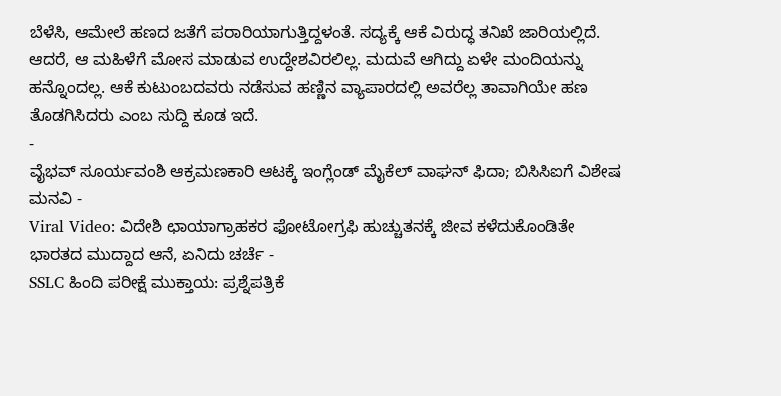ಬೆಳೆಸಿ, ಆಮೇಲೆ ಹಣದ ಜತೆಗೆ ಪರಾರಿಯಾಗುತ್ತಿದ್ದಳಂತೆ. ಸದ್ಯಕ್ಕೆ ಆಕೆ ವಿರುದ್ಧ ತನಿಖೆ ಜಾರಿಯಲ್ಲಿದೆ.
ಆದರೆ, ಆ ಮಹಿಳೆಗೆ ಮೋಸ ಮಾಡುವ ಉದ್ದೇಶವಿರಲಿಲ್ಲ. ಮದುವೆ ಆಗಿದ್ದು ಏಳೇ ಮಂದಿಯನ್ನು ಹನ್ನೊಂದಲ್ಲ. ಆಕೆ ಕುಟುಂಬದವರು ನಡೆಸುವ ಹಣ್ಣಿನ ವ್ಯಾಪಾರದಲ್ಲಿ ಅವರೆಲ್ಲ ತಾವಾಗಿಯೇ ಹಣ ತೊಡಗಿಸಿದರು ಎಂಬ ಸುದ್ದಿ ಕೂಡ ಇದೆ.
-
ವೈಭವ್ ಸೂರ್ಯವಂಶಿ ಆಕ್ರಮಣಕಾರಿ ಆಟಕ್ಕೆ ಇಂಗ್ಲೆಂಡ್ ಮೈಕೆಲ್ ವಾಘನ್ ಫಿದಾ; ಬಿಸಿಸಿಐಗೆ ವಿಶೇಷ ಮನವಿ -
Viral Video: ವಿದೇಶಿ ಛಾಯಾಗ್ರಾಹಕರ ಫೋಟೋಗ್ರಫಿ ಹುಚ್ಚುತನಕ್ಕೆ ಜೀವ ಕಳೆದುಕೊಂಡಿತೇ ಭಾರತದ ಮುದ್ದಾದ ಆನೆ, ಏನಿದು ಚರ್ಚೆ -
SSLC ಹಿಂದಿ ಪರೀಕ್ಷೆ ಮುಕ್ತಾಯ: ಪ್ರಶ್ನೆಪತ್ರಿಕೆ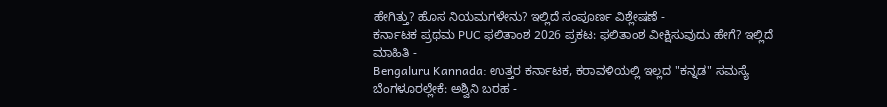ಹೇಗಿತ್ತು? ಹೊಸ ನಿಯಮಗಳೇನು? ಇಲ್ಲಿದೆ ಸಂಪೂರ್ಣ ವಿಶ್ಲೇಷಣೆ -
ಕರ್ನಾಟಕ ಪ್ರಥಮ PUC ಫಲಿತಾಂಶ 2026 ಪ್ರಕಟ: ಫಲಿತಾಂಶ ವೀಕ್ಷಿಸುವುದು ಹೇಗೆ? ಇಲ್ಲಿದೆ ಮಾಹಿತಿ -
Bengaluru Kannada: ಉತ್ತರ ಕರ್ನಾಟಕ, ಕರಾವಳಿಯಲ್ಲಿ ಇಲ್ಲದ "ಕನ್ನಡ" ಸಮಸ್ಯೆ ಬೆಂಗಳೂರಲ್ಲೇಕೆ: ಅಶ್ವಿನಿ ಬರಹ -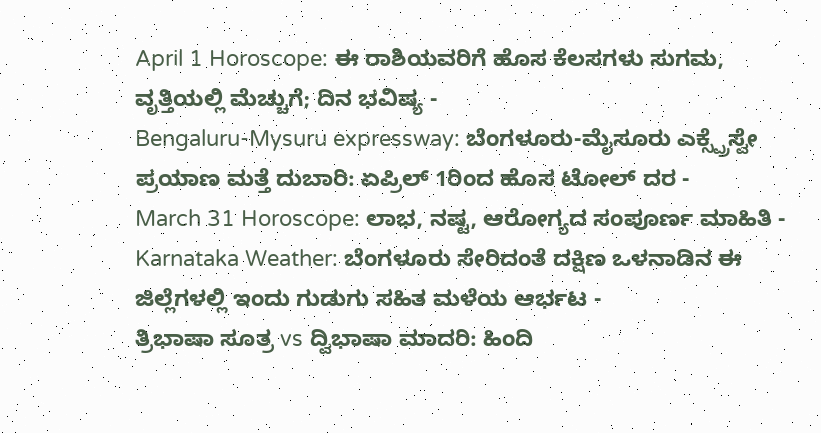April 1 Horoscope: ಈ ರಾಶಿಯವರಿಗೆ ಹೊಸ ಕೆಲಸಗಳು ಸುಗಮ, ವೃತ್ತಿಯಲ್ಲಿ ಮೆಚ್ಚುಗೆ; ದಿನ ಭವಿಷ್ಯ -
Bengaluru-Mysuru expressway: ಬೆಂಗಳೂರು-ಮೈಸೂರು ಎಕ್ಸ್ಪ್ರೆಸ್ವೇ ಪ್ರಯಾಣ ಮತ್ತೆ ದುಬಾರಿ: ಏಪ್ರಿಲ್ 1ರಿಂದ ಹೊಸ ಟೋಲ್ ದರ -
March 31 Horoscope: ಲಾಭ, ನಷ್ಟ, ಆರೋಗ್ಯದ ಸಂಪೂರ್ಣ ಮಾಹಿತಿ -
Karnataka Weather: ಬೆಂಗಳೂರು ಸೇರಿದಂತೆ ದಕ್ಷಿಣ ಒಳನಾಡಿನ ಈ ಜಿಲ್ಲೆಗಳಲ್ಲಿ ಇಂದು ಗುಡುಗು ಸಹಿತ ಮಳೆಯ ಆರ್ಭಟ -
ತ್ರಿಭಾಷಾ ಸೂತ್ರ vs ದ್ವಿಭಾಷಾ ಮಾದರಿ: ಹಿಂದಿ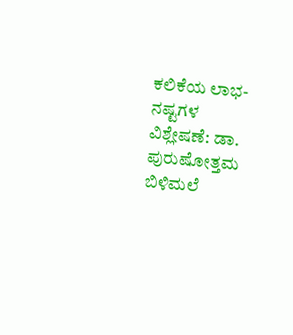ಕಲಿಕೆಯ ಲಾಭ-ನಷ್ಟಗಳ ವಿಶ್ಲೇಷಣೆ: ಡಾ. ಪುರುಷೋತ್ತಮ ಬಿಳಿಮಲೆ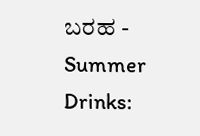ಬರಹ -
Summer Drinks: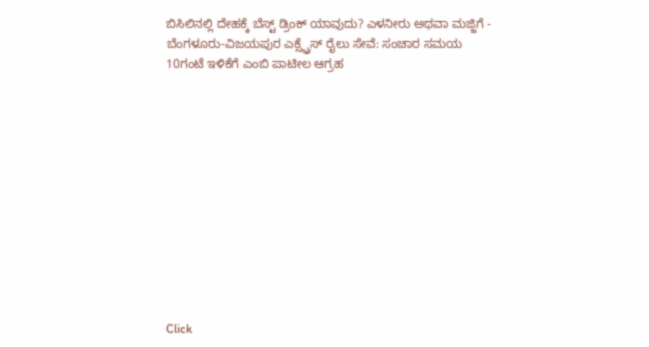ಬಿಸಿಲಿನಲ್ಲಿ ದೇಹಕ್ಕೆ ಬೆಸ್ಟ್ ಡ್ರಿಂಕ್ ಯಾವುದು? ಎಳನೀರು ಅಥವಾ ಮಜ್ಜಿಗೆ -
ಬೆಂಗಳೂರು-ವಿಜಯಪುರ ಎಕ್ಸ್ಪ್ರೆಸ್ ರೈಲು ಸೇವೆ: ಸಂಚಾರ ಸಮಯ 10ಗಂಟೆ ಇಳಿಕೆಗೆ ಎಂಬಿ ಪಾಟೀಲ ಆಗ್ರಹ












Click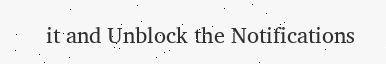it and Unblock the Notifications